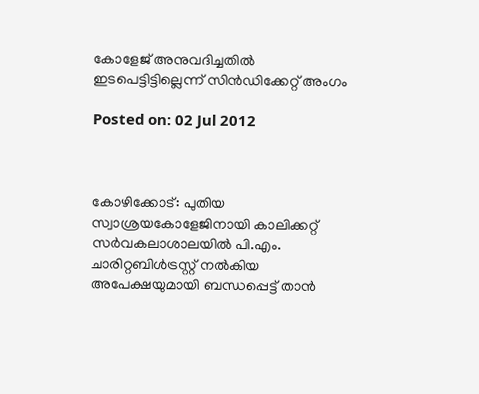കോളേജ് അനുവദിച്ചതില്‍ ഇടപെട്ടിട്ടില്ലെന്ന് സിന്‍ഡിക്കേറ്റ് അംഗം

Posted on: 02 Jul 2012



കോഴിക്കോട്: പുതിയ സ്വാശ്രയകോളേജിനായി കാലിക്കറ്റ് സര്‍വകലാശാലയില്‍ പി.എം. ചാരിറ്റബിള്‍ട്രസ്റ്റ് നല്‍കിയ അപേക്ഷയുമായി ബന്ധപ്പെട്ട് താന്‍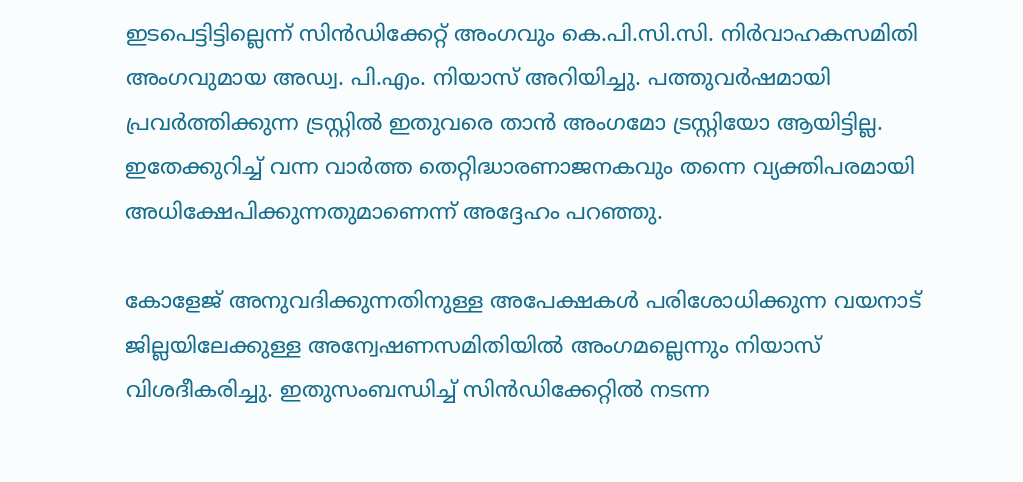ഇടപെട്ടിട്ടില്ലെന്ന് സിന്‍ഡിക്കേറ്റ് അംഗവും കെ.പി.സി.സി. നിര്‍വാഹകസമിതി അംഗവുമായ അഡ്വ. പി.എം. നിയാസ് അറിയിച്ചു. പത്തുവര്‍ഷമായി പ്രവര്‍ത്തിക്കുന്ന ട്രസ്റ്റില്‍ ഇതുവരെ താന്‍ അംഗമോ ട്രസ്റ്റിയോ ആയിട്ടില്ല. ഇതേക്കുറിച്ച് വന്ന വാര്‍ത്ത തെറ്റിദ്ധാരണാജനകവും തന്നെ വ്യക്തിപരമായി അധിക്ഷേപിക്കുന്നതുമാണെന്ന് അദ്ദേഹം പറഞ്ഞു.

കോളേജ് അനുവദിക്കുന്നതിനുള്ള അപേക്ഷകള്‍ പരിശോധിക്കുന്ന വയനാട് ജില്ലയിലേക്കുള്ള അന്വേഷണസമിതിയില്‍ അംഗമല്ലെന്നും നിയാസ് വിശദീകരിച്ചു. ഇതുസംബന്ധിച്ച് സിന്‍ഡിക്കേറ്റില്‍ നടന്ന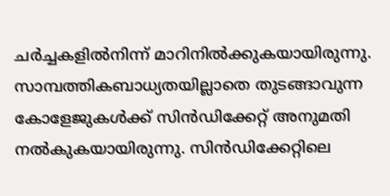ചര്‍ച്ചകളില്‍നിന്ന് മാറിനില്‍ക്കുകയായിരുന്നു. സാമ്പത്തികബാധ്യതയില്ലാതെ തുടങ്ങാവുന്ന കോളേജുകള്‍ക്ക് സിന്‍ഡിക്കേറ്റ് അനുമതി നല്‍കുകയായിരുന്നു. സിന്‍ഡിക്കേറ്റിലെ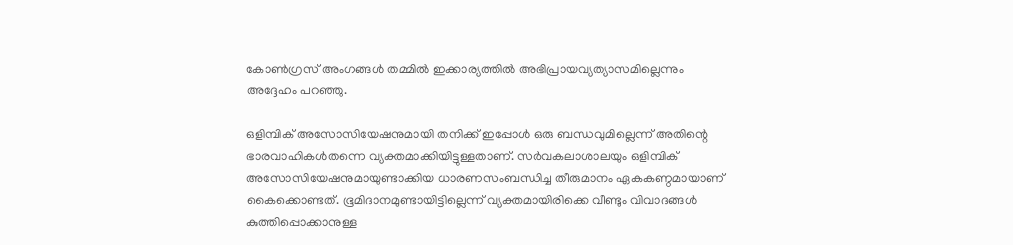കോണ്‍ഗ്രസ് അംഗങ്ങള്‍ തമ്മില്‍ ഇക്കാര്യത്തില്‍ അഭിപ്രായവ്യത്യാസമില്ലെന്നും അദ്ദേഹം പറഞ്ഞു.

ഒളിമ്പിക് അസോസിയേഷനുമായി തനിക്ക് ഇപ്പോള്‍ ഒരു ബന്ധവുമില്ലെന്ന് അതിന്റെ ഭാരവാഹികള്‍തന്നെ വ്യക്തമാക്കിയിട്ടുള്ളതാണ്. സര്‍വകലാശാലയും ഒളിമ്പിക് അസോസിയേഷനുമായുണ്ടാക്കിയ ധാരണസംബന്ധിച്ച തീരുമാനം ഏകകണ്ഠമായാണ് കൈക്കൊണ്ടത്. ഭൂമിദാനമുണ്ടായിട്ടില്ലെന്ന് വ്യക്തമായിരിക്കെ വീണ്ടും വിവാദങ്ങള്‍ കുത്തിപ്പൊക്കാനുള്ള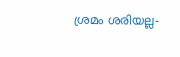ശ്രമം ശരിയല്ല-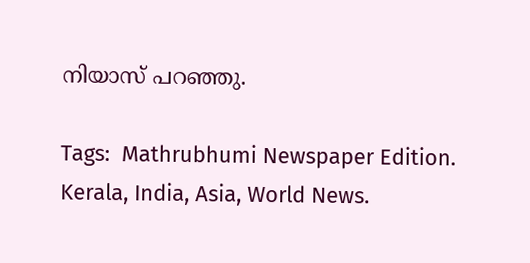നിയാസ് പറഞ്ഞു.

Tags:  Mathrubhumi Newspaper Edition. Kerala, India, Asia, World News.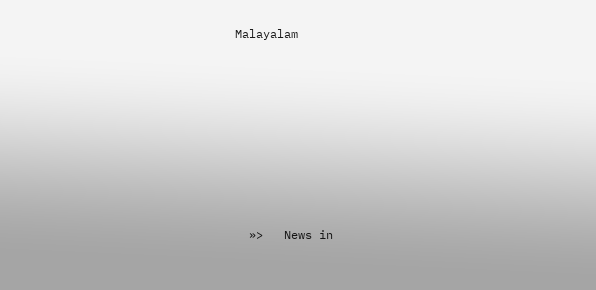Malayalam











  »>   News in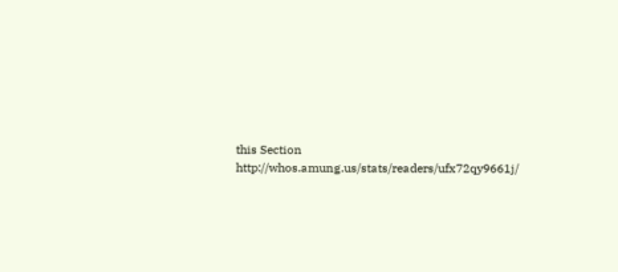this Section
http://whos.amung.us/stats/readers/ufx72qy9661j/